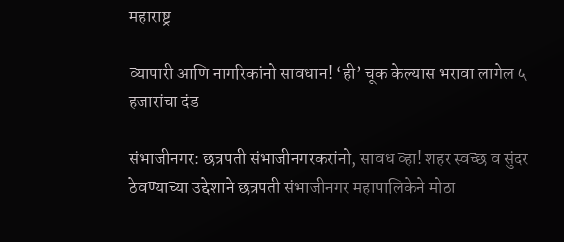महाराष्ट्र

व्यापारी आणि नागरिकांनो सावधान! ‘ही’ चूक केल्यास भरावा लागेल ५ हजारांचा दंड

संभाजीनगर: छत्रपती संभाजीनगरकरांनो, सावध व्हा! शहर स्वच्छ व सुंदर ठेवण्याच्या उद्देशाने छत्रपती संभाजीनगर महापालिकेने मोठा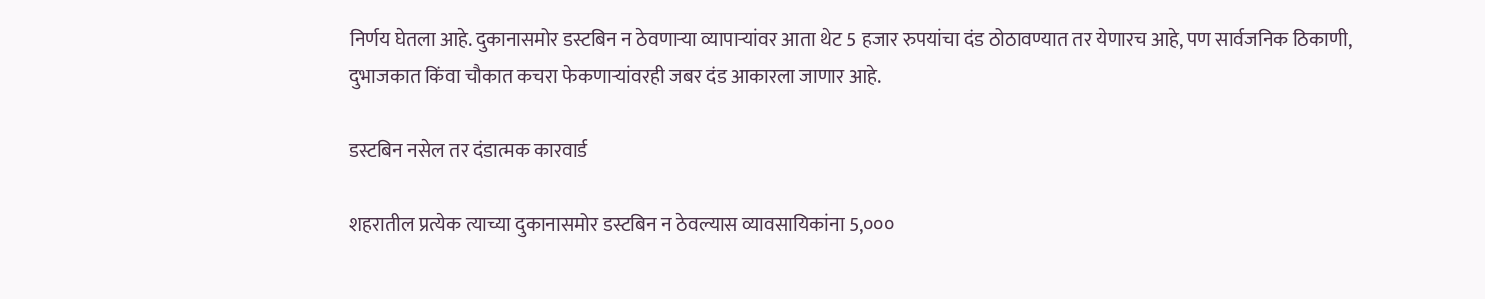निर्णय घेतला आहे. दुकानासमोर डस्टबिन न ठेवणाऱ्या व्यापाऱ्यांवर आता थेट 5 हजार रुपयांचा दंड ठोठावण्यात तर येणारच आहे, पण सार्वजनिक ठिकाणी, दुभाजकात किंवा चौकात कचरा फेकणाऱ्यांवरही जबर दंड आकारला जाणार आहे.

डस्टबिन नसेल तर दंडात्मक कारवार्ड

शहरातील प्रत्येक त्याच्या दुकानासमोर डस्टबिन न ठेवल्यास व्यावसायिकांना 5,०००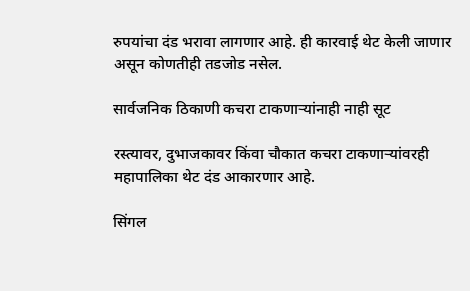रुपयांचा दंड भरावा लागणार आहे. ही कारवाई थेट केली जाणार असून कोणतीही तडजोड नसेल.

सार्वजनिक ठिकाणी कचरा टाकणाऱ्यांनाही नाही सूट

रस्त्यावर, दुभाजकावर किंवा चौकात कचरा टाकणाऱ्यांवरही महापालिका थेट दंड आकारणार आहे.

सिंगल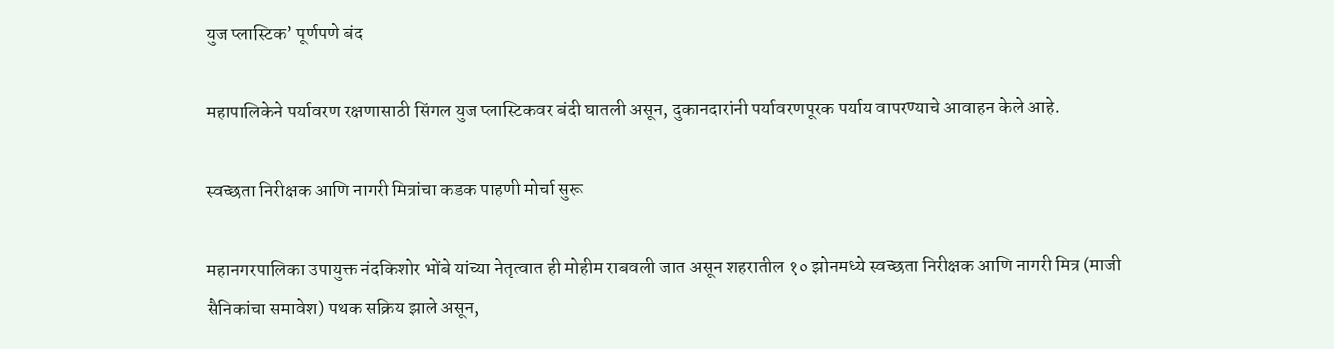युज प्लास्टिक’ पूर्णपणे बंद

महापालिकेने पर्यावरण रक्षणासाठी सिंगल युज प्लास्टिकवर बंदी घातली असून, दुकानदारांनी पर्यावरणपूरक पर्याय वापरण्याचे आवाहन केले आहे.

स्वच्छता निरीक्षक आणि नागरी मित्रांचा कडक पाहणी मोर्चा सुरू

महानगरपालिका उपायुक्त नंदकिशोर भोंबे यांच्या नेतृत्वात ही मोहीम राबवली जात असून शहरातील १० झोनमध्ये स्वच्छता निरीक्षक आणि नागरी मित्र (माजी सैनिकांचा समावेश) पथक सक्रिय झाले असून,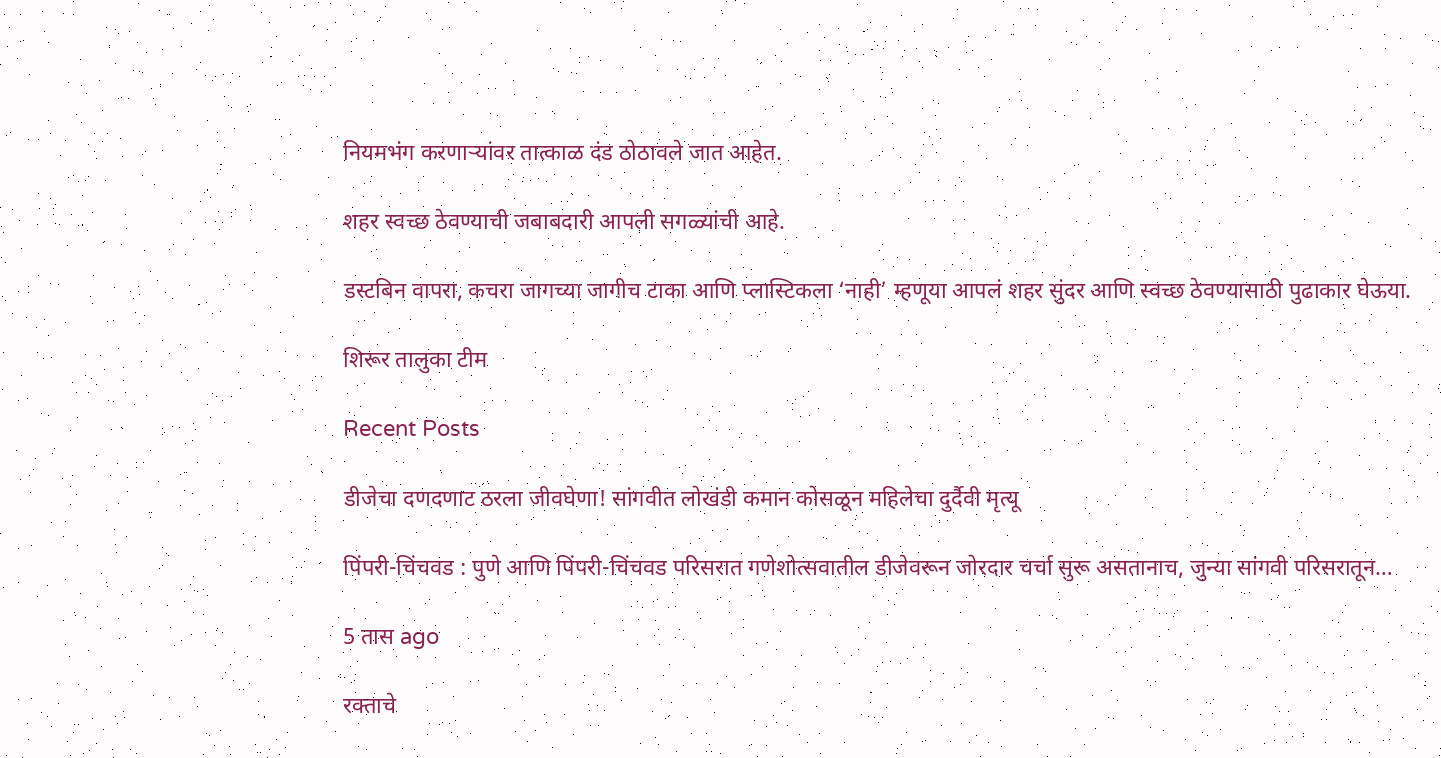नियमभंग करणाऱ्यांवर तात्काळ दंड ठोठावले जात आहेत.

शहर स्वच्छ ठेवण्याची जबाबदारी आपली सगळ्यांची आहे.

डस्टबिन वापरा, कचरा जागच्या जागीच टाका आणि प्लास्टिकला ‘नाही’ म्हणूया आपलं शहर सुंदर आणि स्वच्छ ठेवण्यासाठी पुढाकार घेऊया.

शिरूर तालुका टीम

Recent Posts

डीजेचा दणदणाट ठरला जीवघेणा! सांगवीत लोखंडी कमान कोसळून महिलेचा दुर्दैवी मृत्यू

पिंपरी-चिंचवड : पुणे आणि पिंपरी-चिंचवड परिसरात गणेशोत्सवातील डीजेवरून जोरदार चर्चा सुरू असतानाच, जुन्या सांगवी परिसरातून…

5 तास ago

रक्ताचे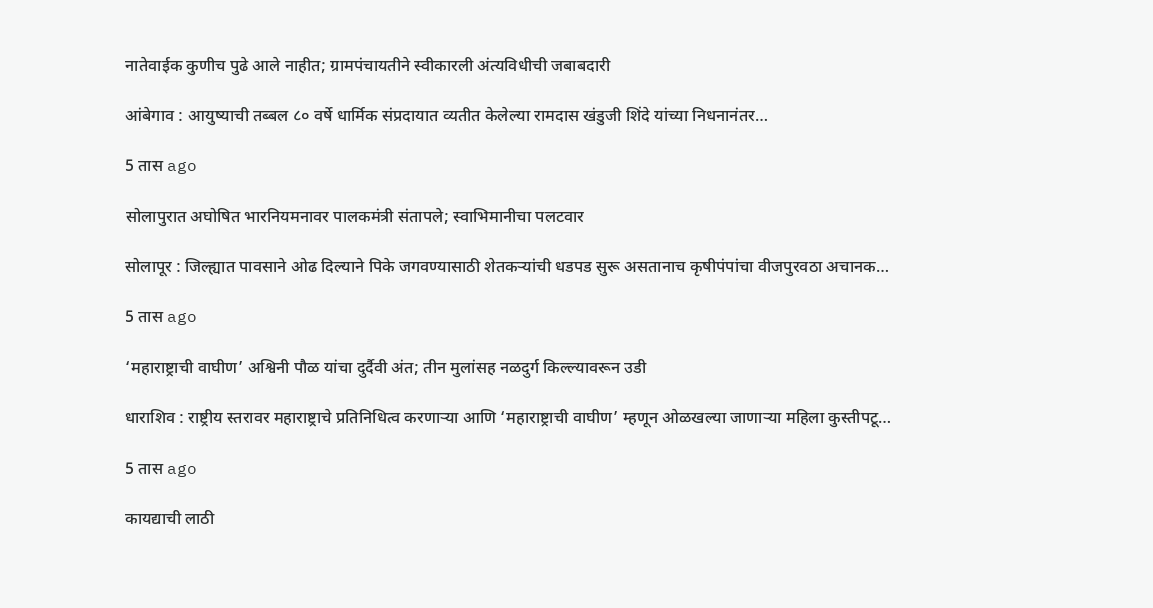नातेवाईक कुणीच पुढे आले नाहीत; ग्रामपंचायतीने स्वीकारली अंत्यविधीची जबाबदारी

आंबेगाव : आयुष्याची तब्बल ८० वर्षे धार्मिक संप्रदायात व्यतीत केलेल्या रामदास खंडुजी शिंदे यांच्या निधनानंतर…

5 तास ago

सोलापुरात अघोषित भारनियमनावर पालकमंत्री संतापले; स्वाभिमानीचा पलटवार

सोलापूर : जिल्ह्यात पावसाने ओढ दिल्याने पिके जगवण्यासाठी शेतकऱ्यांची धडपड सुरू असतानाच कृषीपंपांचा वीजपुरवठा अचानक…

5 तास ago

‘महाराष्ट्राची वाघीण’ अश्विनी पौळ यांचा दुर्दैवी अंत; तीन मुलांसह नळदुर्ग किल्ल्यावरून उडी

धाराशिव : राष्ट्रीय स्तरावर महाराष्ट्राचे प्रतिनिधित्व करणाऱ्या आणि ‘महाराष्ट्राची वाघीण’ म्हणून ओळखल्या जाणाऱ्या महिला कुस्तीपटू…

5 तास ago

कायद्याची लाठी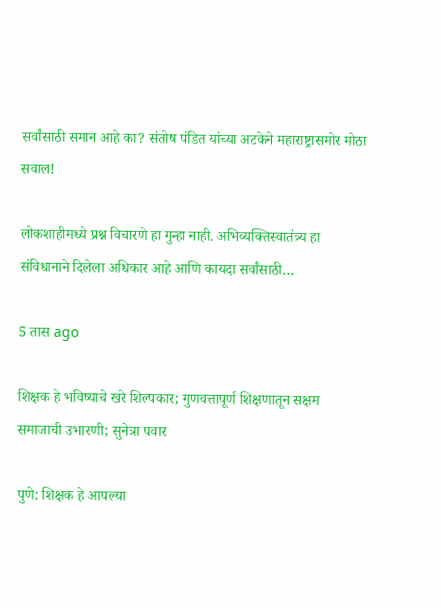सर्वांसाठी समान आहे का? संतोष पंडित यांच्या अटकेने महाराष्ट्रासमोर मोठा सवाल!

लोकशाहीमध्ये प्रश्न विचारणे हा गुन्हा नाही. अभिव्यक्तिस्वातंत्र्य हा संविधानाने दिलेला अधिकार आहे आणि कायदा सर्वांसाठी…

5 तास ago

शिक्षक हे भविष्याचे खरे शिल्पकार; गुणवत्तापूर्ण शिक्षणातून सक्षम समाजाची उभारणी; सुनेत्रा पवार

पुणे: शिक्षक हे आपल्या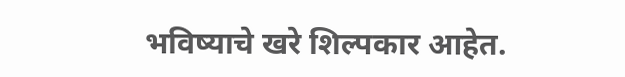भविष्याचे खरे शिल्पकार आहेत.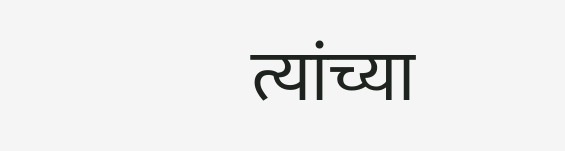त्यांच्या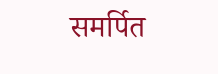समर्पित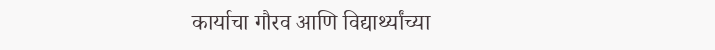कार्याचा गौरव आणि विद्यार्थ्यांच्या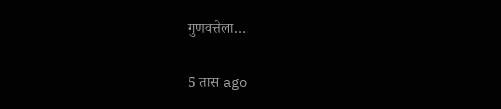गुणवत्तेला…

5 तास ago